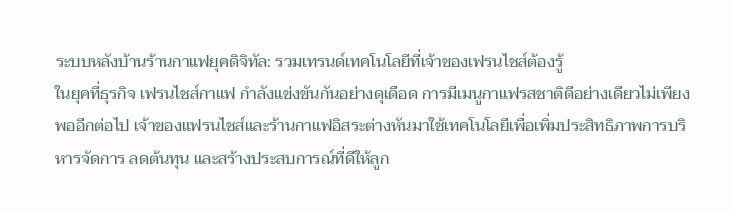ระบบหลังบ้านร้านกาแฟยุคดิจิทัล: รวมเทรนด์เทคโนโลยีที่เจ้าของเฟรนไชส์ต้องรู้
ในยุคที่ธุรกิจ เฟรนไชส์กาแฟ กำลังแข่งขันกันอย่างดุเดือด การมีเมนูกาแฟรสชาติดีอย่างเดียวไม่เพียงพออีกต่อไป เจ้าของแฟรนไชส์และร้านกาแฟอิสระต่างหันมาใช้เทคโนโลยีเพื่อเพิ่มประสิทธิภาพการบริหารจัดการ ลดต้นทุน และสร้างประสบการณ์ที่ดีให้ลูก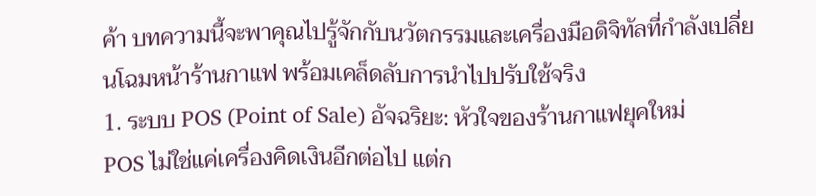ค้า บทความนี้จะพาคุณไปรู้จักกับนวัตกรรมและเครื่องมือดิจิทัลที่กำลังเปลี่ยนโฉมหน้าร้านกาแฟ พร้อมเคล็ดลับการนำไปปรับใช้จริง
1. ระบบ POS (Point of Sale) อัจฉริยะ: หัวใจของร้านกาแฟยุคใหม่
POS ไม่ใช่แค่เครื่องคิดเงินอีกต่อไป แต่ก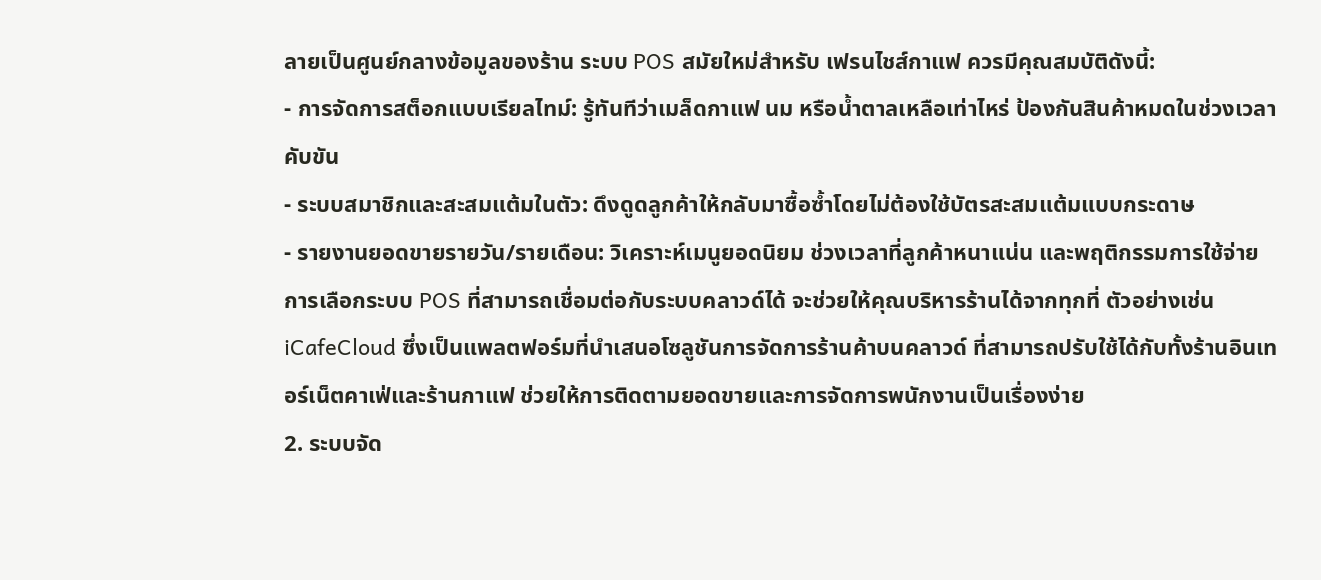ลายเป็นศูนย์กลางข้อมูลของร้าน ระบบ POS สมัยใหม่สำหรับ เฟรนไชส์กาแฟ ควรมีคุณสมบัติดังนี้:
- การจัดการสต็อกแบบเรียลไทม์: รู้ทันทีว่าเมล็ดกาแฟ นม หรือน้ำตาลเหลือเท่าไหร่ ป้องกันสินค้าหมดในช่วงเวลาคับขัน
- ระบบสมาชิกและสะสมแต้มในตัว: ดึงดูดลูกค้าให้กลับมาซื้อซ้ำโดยไม่ต้องใช้บัตรสะสมแต้มแบบกระดาษ
- รายงานยอดขายรายวัน/รายเดือน: วิเคราะห์เมนูยอดนิยม ช่วงเวลาที่ลูกค้าหนาแน่น และพฤติกรรมการใช้จ่าย
การเลือกระบบ POS ที่สามารถเชื่อมต่อกับระบบคลาวด์ได้ จะช่วยให้คุณบริหารร้านได้จากทุกที่ ตัวอย่างเช่น iCafeCloud ซึ่งเป็นแพลตฟอร์มที่นำเสนอโซลูชันการจัดการร้านค้าบนคลาวด์ ที่สามารถปรับใช้ได้กับทั้งร้านอินเทอร์เน็ตคาเฟ่และร้านกาแฟ ช่วยให้การติดตามยอดขายและการจัดการพนักงานเป็นเรื่องง่าย
2. ระบบจัด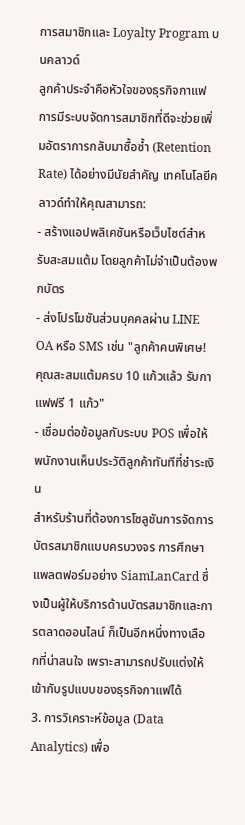การสมาชิกและ Loyalty Program บนคลาวด์
ลูกค้าประจำคือหัวใจของธุรกิจกาแฟ การมีระบบจัดการสมาชิกที่ดีจะช่วยเพิ่มอัตราการกลับมาซื้อซ้ำ (Retention Rate) ได้อย่างมีนัยสำคัญ เทคโนโลยีคลาวด์ทำให้คุณสามารถ:
- สร้างแอปพลิเคชันหรือเว็บไซต์สำหรับสะสมแต้ม โดยลูกค้าไม่จำเป็นต้องพกบัตร
- ส่งโปรโมชันส่วนบุคคลผ่าน LINE OA หรือ SMS เช่น "ลูกค้าคนพิเศษ! คุณสะสมแต้มครบ 10 แก้วแล้ว รับกาแฟฟรี 1 แก้ว"
- เชื่อมต่อข้อมูลกับระบบ POS เพื่อให้พนักงานเห็นประวัติลูกค้าทันทีที่ชำระเงิน
สำหรับร้านที่ต้องการโซลูชันการจัดการบัตรสมาชิกแบบครบวงจร การศึกษาแพลตฟอร์มอย่าง SiamLanCard ซึ่งเป็นผู้ให้บริการด้านบัตรสมาชิกและการตลาดออนไลน์ ก็เป็นอีกหนึ่งทางเลือกที่น่าสนใจ เพราะสามารถปรับแต่งให้เข้ากับรูปแบบของธุรกิจกาแฟได้
3. การวิเคราะห์ข้อมูล (Data Analytics) เพื่อ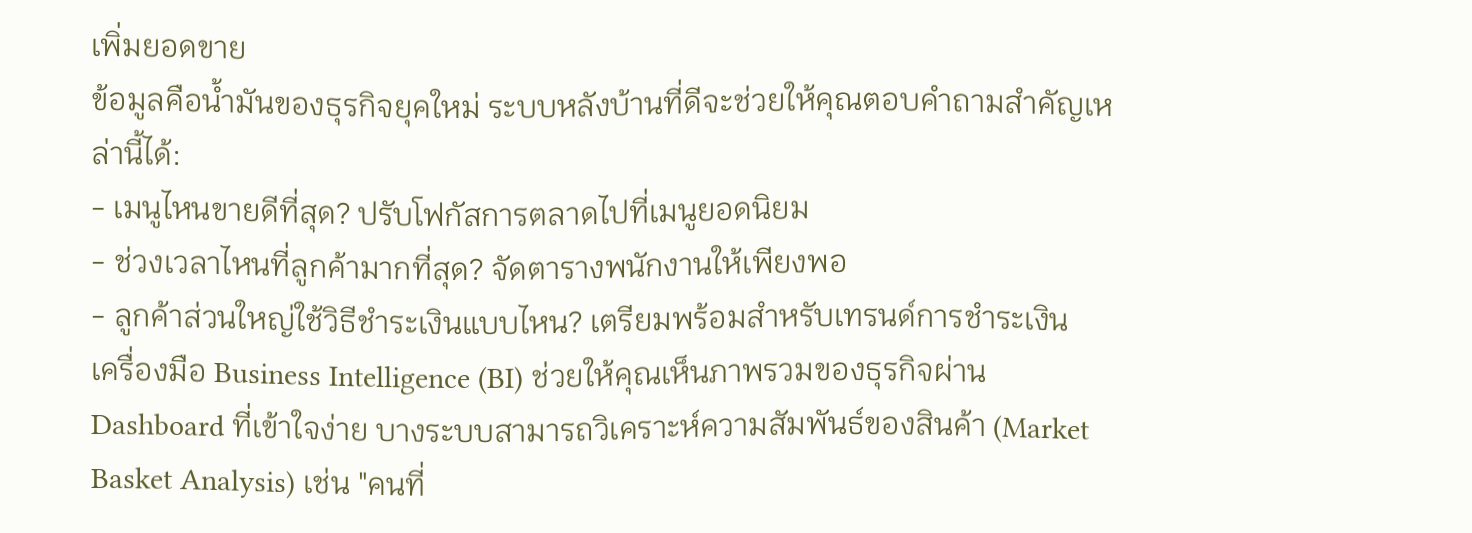เพิ่มยอดขาย
ข้อมูลคือน้ำมันของธุรกิจยุคใหม่ ระบบหลังบ้านที่ดีจะช่วยให้คุณตอบคำถามสำคัญเหล่านี้ได้:
- เมนูไหนขายดีที่สุด? ปรับโฟกัสการตลาดไปที่เมนูยอดนิยม
- ช่วงเวลาไหนที่ลูกค้ามากที่สุด? จัดตารางพนักงานให้เพียงพอ
- ลูกค้าส่วนใหญ่ใช้วิธีชำระเงินแบบไหน? เตรียมพร้อมสำหรับเทรนด์การชำระเงิน
เครื่องมือ Business Intelligence (BI) ช่วยให้คุณเห็นภาพรวมของธุรกิจผ่าน Dashboard ที่เข้าใจง่าย บางระบบสามารถวิเคราะห์ความสัมพันธ์ของสินค้า (Market Basket Analysis) เช่น "คนที่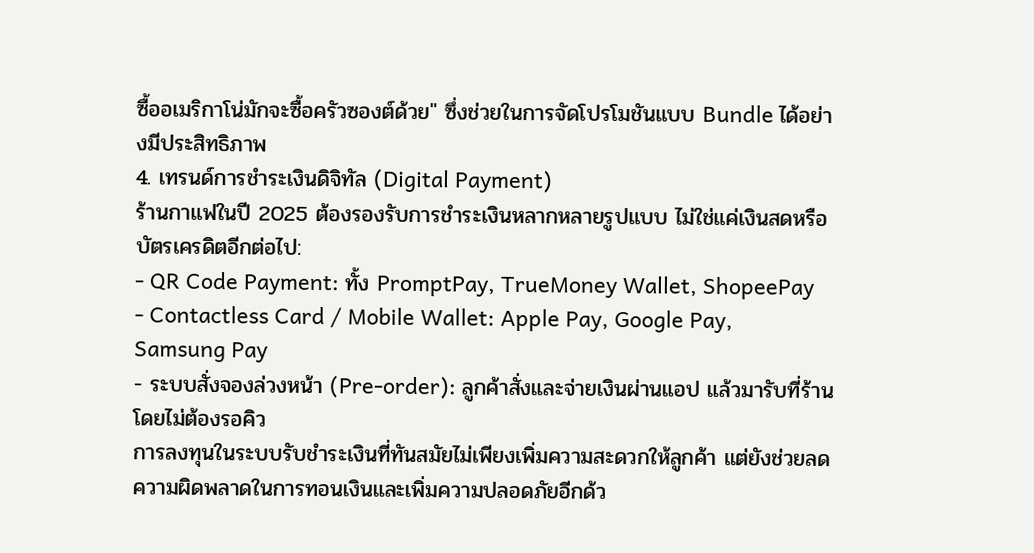ซื้ออเมริกาโน่มักจะซื้อครัวซองต์ด้วย" ซึ่งช่วยในการจัดโปรโมชันแบบ Bundle ได้อย่างมีประสิทธิภาพ
4. เทรนด์การชำระเงินดิจิทัล (Digital Payment)
ร้านกาแฟในปี 2025 ต้องรองรับการชำระเงินหลากหลายรูปแบบ ไม่ใช่แค่เงินสดหรือบัตรเครดิตอีกต่อไป:
- QR Code Payment: ทั้ง PromptPay, TrueMoney Wallet, ShopeePay
- Contactless Card / Mobile Wallet: Apple Pay, Google Pay, Samsung Pay
- ระบบสั่งจองล่วงหน้า (Pre-order): ลูกค้าสั่งและจ่ายเงินผ่านแอป แล้วมารับที่ร้านโดยไม่ต้องรอคิว
การลงทุนในระบบรับชำระเงินที่ทันสมัยไม่เพียงเพิ่มความสะดวกให้ลูกค้า แต่ยังช่วยลดความผิดพลาดในการทอนเงินและเพิ่มความปลอดภัยอีกด้ว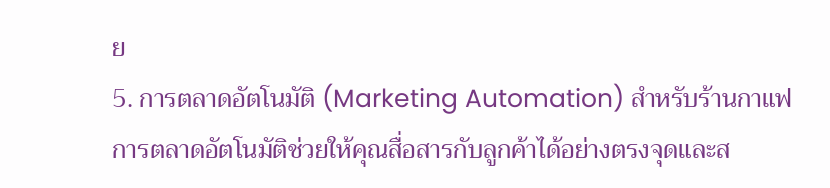ย
5. การตลาดอัตโนมัติ (Marketing Automation) สำหรับร้านกาแฟ
การตลาดอัตโนมัติช่วยให้คุณสื่อสารกับลูกค้าได้อย่างตรงจุดและส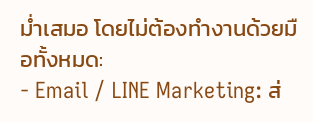ม่ำเสมอ โดยไม่ต้องทำงานด้วยมือทั้งหมด:
- Email / LINE Marketing: ส่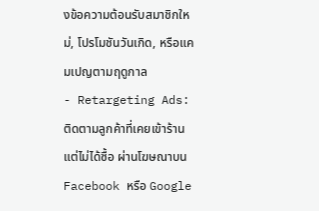งข้อความต้อนรับสมาชิกใหม่, โปรโมชันวันเกิด, หรือแคมเปญตามฤดูกาล
- Retargeting Ads: ติดตามลูกค้าที่เคยเข้าร้านแต่ไม่ได้ซื้อ ผ่านโฆษณาบน Facebook หรือ Google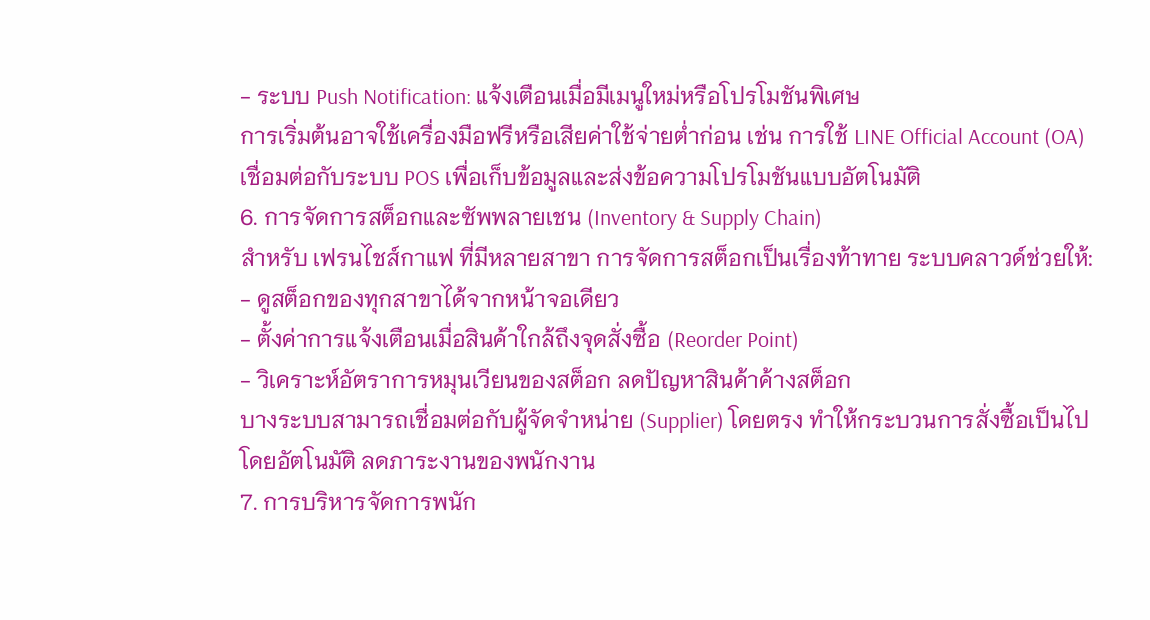- ระบบ Push Notification: แจ้งเตือนเมื่อมีเมนูใหม่หรือโปรโมชันพิเศษ
การเริ่มต้นอาจใช้เครื่องมือฟรีหรือเสียค่าใช้จ่ายต่ำก่อน เช่น การใช้ LINE Official Account (OA) เชื่อมต่อกับระบบ POS เพื่อเก็บข้อมูลและส่งข้อความโปรโมชันแบบอัตโนมัติ
6. การจัดการสต็อกและซัพพลายเชน (Inventory & Supply Chain)
สำหรับ เฟรนไชส์กาแฟ ที่มีหลายสาขา การจัดการสต็อกเป็นเรื่องท้าทาย ระบบคลาวด์ช่วยให้:
- ดูสต็อกของทุกสาขาได้จากหน้าจอเดียว
- ตั้งค่าการแจ้งเตือนเมื่อสินค้าใกล้ถึงจุดสั่งซื้อ (Reorder Point)
- วิเคราะห์อัตราการหมุนเวียนของสต็อก ลดปัญหาสินค้าค้างสต็อก
บางระบบสามารถเชื่อมต่อกับผู้จัดจำหน่าย (Supplier) โดยตรง ทำให้กระบวนการสั่งซื้อเป็นไปโดยอัตโนมัติ ลดภาระงานของพนักงาน
7. การบริหารจัดการพนัก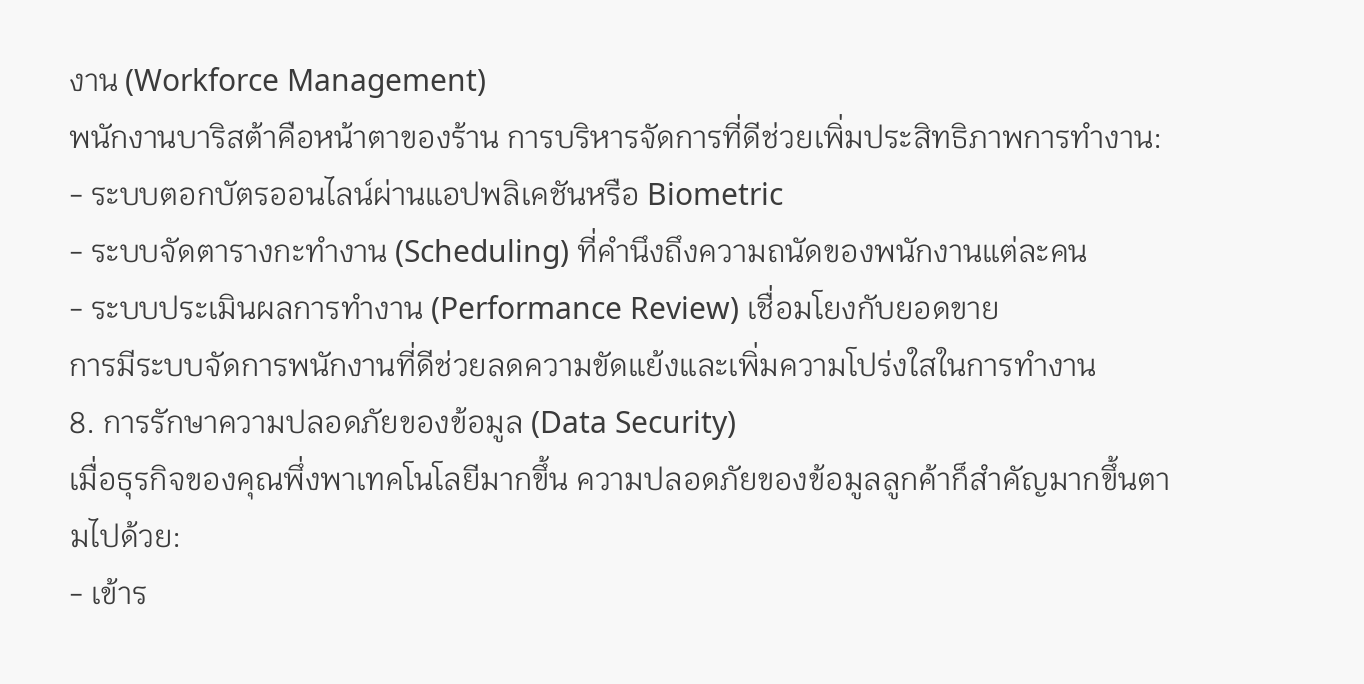งาน (Workforce Management)
พนักงานบาริสต้าคือหน้าตาของร้าน การบริหารจัดการที่ดีช่วยเพิ่มประสิทธิภาพการทำงาน:
- ระบบตอกบัตรออนไลน์ผ่านแอปพลิเคชันหรือ Biometric
- ระบบจัดตารางกะทำงาน (Scheduling) ที่คำนึงถึงความถนัดของพนักงานแต่ละคน
- ระบบประเมินผลการทำงาน (Performance Review) เชื่อมโยงกับยอดขาย
การมีระบบจัดการพนักงานที่ดีช่วยลดความขัดแย้งและเพิ่มความโปร่งใสในการทำงาน
8. การรักษาความปลอดภัยของข้อมูล (Data Security)
เมื่อธุรกิจของคุณพึ่งพาเทคโนโลยีมากขึ้น ความปลอดภัยของข้อมูลลูกค้าก็สำคัญมากขึ้นตามไปด้วย:
- เข้าร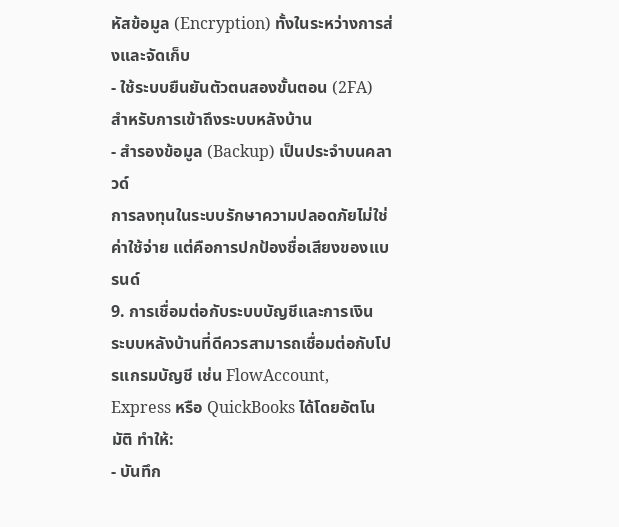หัสข้อมูล (Encryption) ทั้งในระหว่างการส่งและจัดเก็บ
- ใช้ระบบยืนยันตัวตนสองขั้นตอน (2FA) สำหรับการเข้าถึงระบบหลังบ้าน
- สำรองข้อมูล (Backup) เป็นประจำบนคลาวด์
การลงทุนในระบบรักษาความปลอดภัยไม่ใช่ค่าใช้จ่าย แต่คือการปกป้องชื่อเสียงของแบรนด์
9. การเชื่อมต่อกับระบบบัญชีและการเงิน
ระบบหลังบ้านที่ดีควรสามารถเชื่อมต่อกับโปรแกรมบัญชี เช่น FlowAccount, Express หรือ QuickBooks ได้โดยอัตโนมัติ ทำให้:
- บันทึก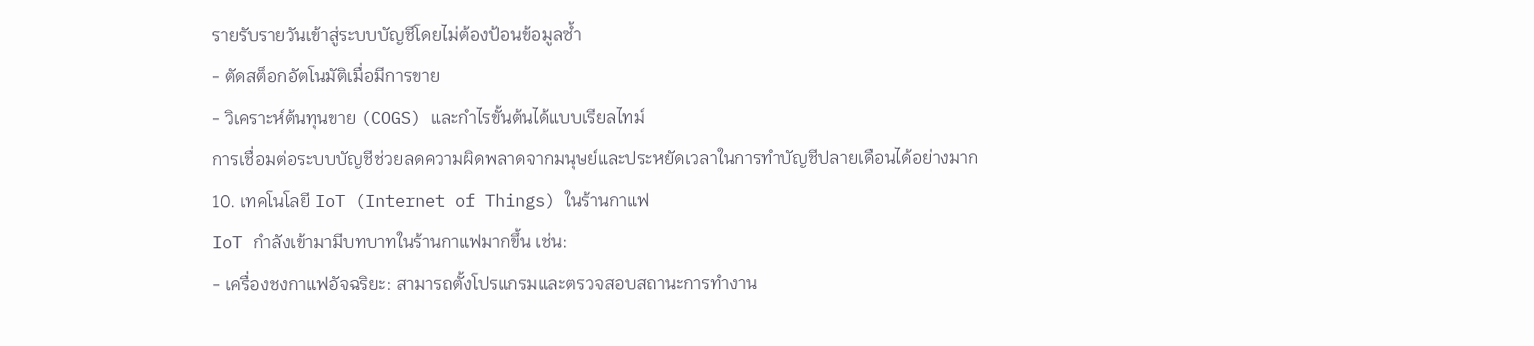รายรับรายวันเข้าสู่ระบบบัญชีโดยไม่ต้องป้อนข้อมูลซ้ำ
- ตัดสต็อกอัตโนมัติเมื่อมีการขาย
- วิเคราะห์ต้นทุนขาย (COGS) และกำไรขั้นต้นได้แบบเรียลไทม์
การเชื่อมต่อระบบบัญชีช่วยลดความผิดพลาดจากมนุษย์และประหยัดเวลาในการทำบัญชีปลายเดือนได้อย่างมาก
10. เทคโนโลยี IoT (Internet of Things) ในร้านกาแฟ
IoT กำลังเข้ามามีบทบาทในร้านกาแฟมากขึ้น เช่น:
- เครื่องชงกาแฟอัจฉริยะ: สามารถตั้งโปรแกรมและตรวจสอบสถานะการทำงาน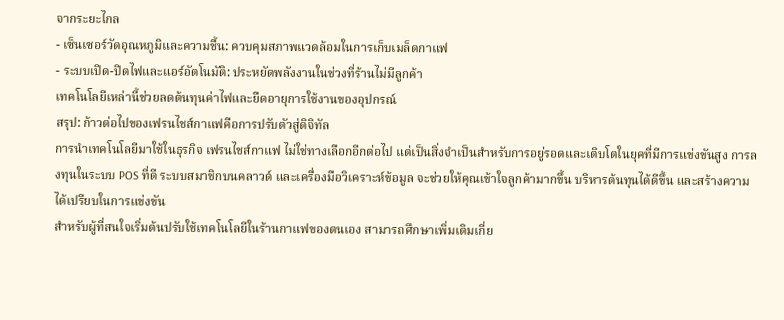จากระยะไกล
- เซ็นเซอร์วัดอุณหภูมิและความชื้น: ควบคุมสภาพแวดล้อมในการเก็บเมล็ดกาแฟ
- ระบบเปิด-ปิดไฟและแอร์อัตโนมัติ: ประหยัดพลังงานในช่วงที่ร้านไม่มีลูกค้า
เทคโนโลยีเหล่านี้ช่วยลดต้นทุนค่าไฟและยืดอายุการใช้งานของอุปกรณ์
สรุป: ก้าวต่อไปของเฟรนไชส์กาแฟคือการปรับตัวสู่ดิจิทัล
การนำเทคโนโลยีมาใช้ในธุรกิจ เฟรนไชส์กาแฟ ไม่ใช่ทางเลือกอีกต่อไป แต่เป็นสิ่งจำเป็นสำหรับการอยู่รอดและเติบโตในยุคที่มีการแข่งขันสูง การลงทุนในระบบ POS ที่ดี ระบบสมาชิกบนคลาวด์ และเครื่องมือวิเคราะห์ข้อมูล จะช่วยให้คุณเข้าใจลูกค้ามากขึ้น บริหารต้นทุนได้ดีขึ้น และสร้างความได้เปรียบในการแข่งขัน
สำหรับผู้ที่สนใจเริ่มต้นปรับใช้เทคโนโลยีในร้านกาแฟของตนเอง สามารถศึกษาเพิ่มเติมเกี่ย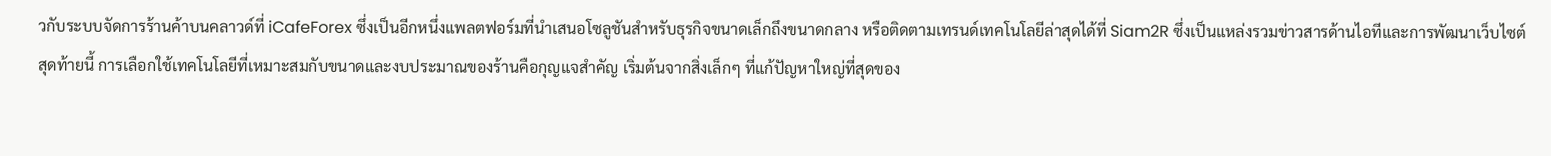วกับระบบจัดการร้านค้าบนคลาวด์ที่ iCafeForex ซึ่งเป็นอีกหนึ่งแพลตฟอร์มที่นำเสนอโซลูชันสำหรับธุรกิจขนาดเล็กถึงขนาดกลาง หรือติดตามเทรนด์เทคโนโลยีล่าสุดได้ที่ Siam2R ซึ่งเป็นแหล่งรวมข่าวสารด้านไอทีและการพัฒนาเว็บไซต์
สุดท้ายนี้ การเลือกใช้เทคโนโลยีที่เหมาะสมกับขนาดและงบประมาณของร้านคือกุญแจสำคัญ เริ่มต้นจากสิ่งเล็กๆ ที่แก้ปัญหาใหญ่ที่สุดของ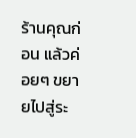ร้านคุณก่อน แล้วค่อยๆ ขยายไปสู่ระ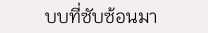บบที่ซับซ้อนมา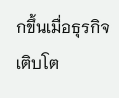กขึ้นเมื่อธุรกิจเติบโต